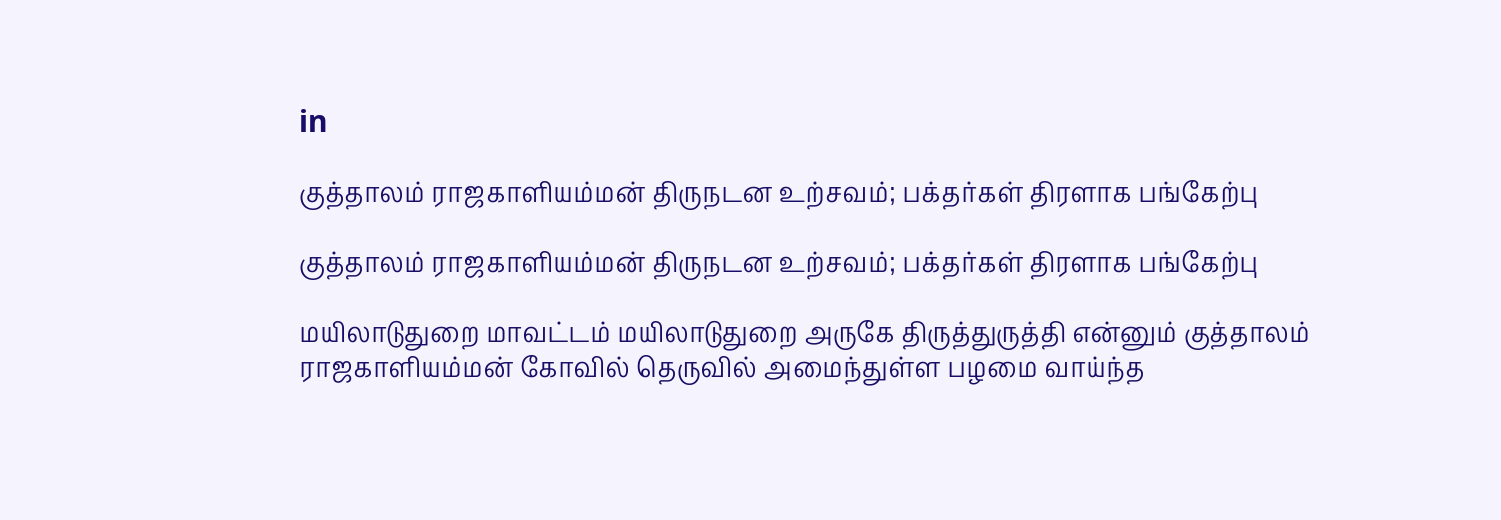in

குத்தாலம் ராஜகாளியம்மன் திருநடன உற்சவம்; பக்தர்கள் திரளாக பங்கேற்பு

குத்தாலம் ராஜகாளியம்மன் திருநடன உற்சவம்; பக்தர்கள் திரளாக பங்கேற்பு

மயிலாடுதுறை மாவட்டம் மயிலாடுதுறை அருகே திருத்துருத்தி என்னும் குத்தாலம் ராஜகாளியம்மன் கோவில் தெருவில் அமைந்துள்ள பழமை வாய்ந்த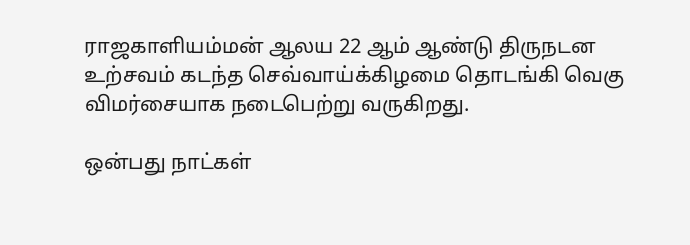ராஜகாளியம்மன் ஆலய 22 ஆம் ஆண்டு திருநடன உற்சவம் கடந்த செவ்வாய்க்கிழமை தொடங்கி வெகு விமர்சையாக நடைபெற்று வருகிறது.

ஒன்பது நாட்கள்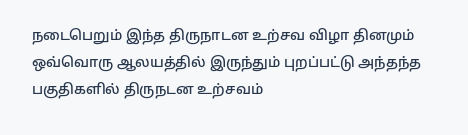நடைபெறும் இந்த திருநாடன உற்சவ விழா தினமும் ஒவ்வொரு ஆலயத்தில் இருந்தும் புறப்பட்டு அந்தந்த பகுதிகளில் திருநடன உற்சவம்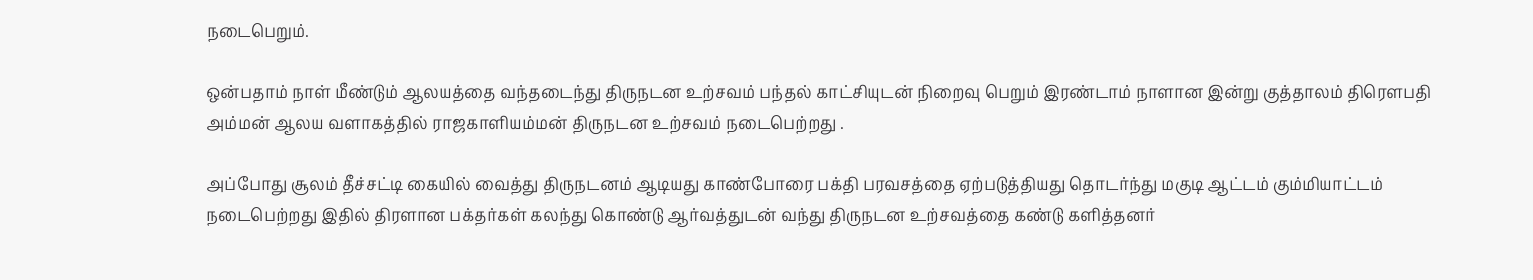நடைபெறும்.

ஒன்பதாம் நாள் மீண்டும் ஆலயத்தை வந்தடைந்து திருநடன உற்சவம் பந்தல் காட்சியுடன் நிறைவு பெறும் இரண்டாம் நாளான இன்று குத்தாலம் திரௌபதி அம்மன் ஆலய வளாகத்தில் ராஜகாளியம்மன் திருநடன உற்சவம் நடைபெற்றது .

அப்போது சூலம் தீச்சட்டி கையில் வைத்து திருநடனம் ஆடியது காண்போரை பக்தி பரவசத்தை ஏற்படுத்தியது தொடர்ந்து மகுடி ஆட்டம் கும்மியாட்டம் நடைபெற்றது இதில் திரளான பக்தர்கள் கலந்து கொண்டு ஆர்வத்துடன் வந்து திருநடன உற்சவத்தை கண்டு களித்தனர்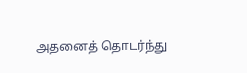அதனைத் தொடர்ந்து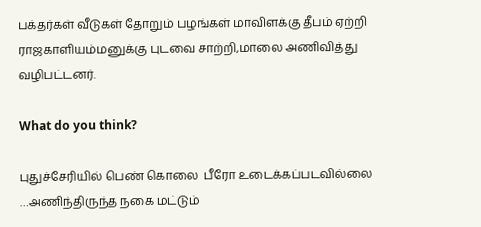பக்தர்கள் வீடுகள் தோறும் பழங்கள் மாவிளக்கு தீபம் ஏற்றி ராஜகாளியம்மனுக்கு புடவை சாற்றி,மாலை அணிவித்து வழிபட்டனர்.

What do you think?

புதுச்சேரியில் பெண் கொலை  பீரோ உடைக்கப்படவில்லை …அணிந்திருந்த நகை மட்டும்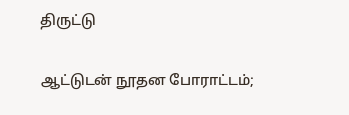திருட்டு

ஆட்டுடன் நூதன போராட்டம்;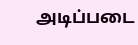அடிப்படை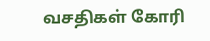வசதிகள் கோரி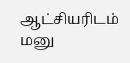ஆட்சியரிடம் மனு